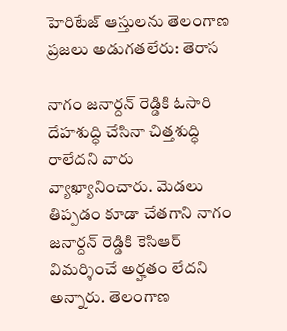హెరిటేజ్ ఆస్తులను తెలంగాణ ప్రజలు అడుగతలేరు: తెరాస

నాగం జనార్దన్ రెడ్డికి ఓసారి దేహశుద్ధి చేసినా చిత్తశుద్ధి రాలేదని వారు వ్యాఖ్యానించారు. మెడలు తిప్పడం కూడా చేతగాని నాగం జనార్దన్ రెడ్డికి కెసిఆర్ విమర్శించే అర్హతం లేదని అన్నారు. తెలంగాణ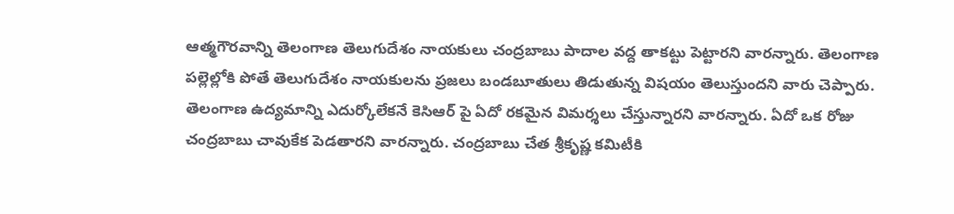ఆత్మగౌరవాన్ని తెలంగాణ తెలుగుదేశం నాయకులు చంద్రబాబు పాదాల వద్ద తాకట్టు పెట్టారని వారన్నారు. తెలంగాణ పల్లెల్లోకి పోతే తెలుగుదేశం నాయకులను ప్రజలు బండబూతులు తిడుతున్న విషయం తెలుస్తుందని వారు చెప్పారు. తెలంగాణ ఉద్యమాన్ని ఎదుర్కోలేకనే కెసిఆర్ పై ఏదో రకమైన విమర్శలు చేస్తున్నారని వారన్నారు. ఏదో ఒక రోజు చంద్రబాబు చావుకేక పెడతారని వారన్నారు. చంద్రబాబు చేత శ్రీకృష్ణ కమిటీకి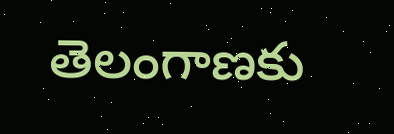తెలంగాణకు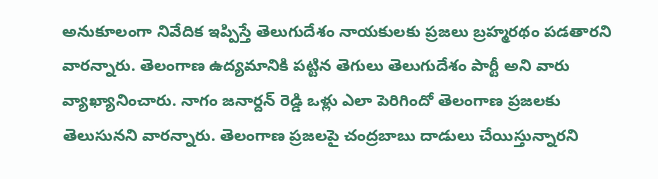అనుకూలంగా నివేదిక ఇప్పిస్తే తెలుగుదేశం నాయకులకు ప్రజలు బ్రహ్మరథం పడతారని వారన్నారు. తెలంగాణ ఉద్యమానికి పట్టిన తెగులు తెలుగుదేశం పార్టీ అని వారు వ్యాఖ్యానించారు. నాగం జనార్దన్ రెడ్డి ఒళ్లు ఎలా పెరిగిందో తెలంగాణ ప్రజలకు తెలుసునని వారన్నారు. తెలంగాణ ప్రజలపై చంద్రబాబు దాడులు చేయిస్తున్నారని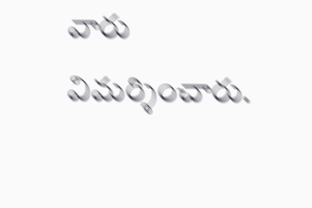వారు విమర్శించారు.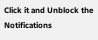Click it and Unblock the Notifications